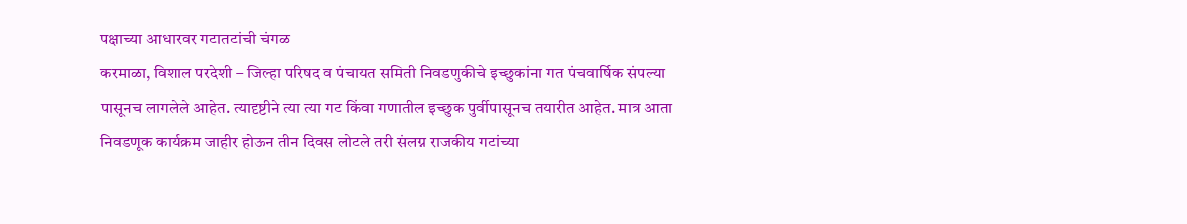पक्षाच्या आधारवर गटातटांची चंगळ
करमाळा, विशाल परदेशी – जिल्हा परिषद व पंचायत समिती निवडणुकीचे इच्छुकांना गत पंचवार्षिक संपल्या पासूनच लागलेले आहेत. त्यादृष्टीने त्या त्या गट किंवा गणातील इच्छुक पुर्वीपासूनच तयारीत आहेत. मात्र आता निवडणूक कार्यक्रम जाहीर होऊन तीन दिवस लोटले तरी संलग्न राजकीय गटांच्या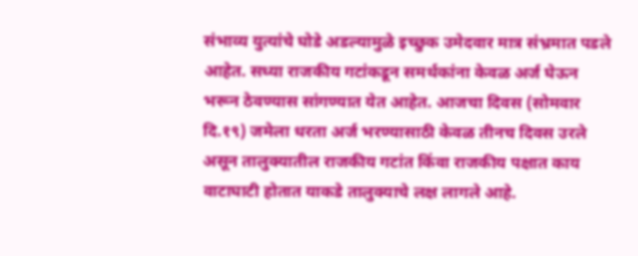संभाव्य युत्यांचे घोडे अडल्यामुळे इच्छुक उमेदवार मात्र संभ्रमात पडले आहेत. सध्या राजकीय गटांकडून समर्थकांना केवळ अर्ज घेऊन भरून ठेवण्यास सांगण्यात येत आहेत. आजचा दिवस (सोमवार दि.१९) जमेला धरता अर्ज भरण्यासाठी केवळ तीनच दिवस उरले असून तालुक्यातील राजकीय गटांत किंवा राजकीय पक्षात काय वाटाघाटी होतात याकडे तालुक्याचे लक्ष लागले आहे.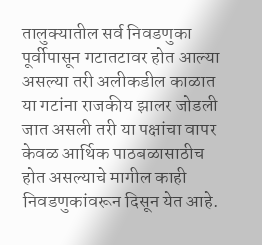तालुक्यातील सर्व निवडणुका पूर्वीपासून गटातटावर होत आल्या असल्या तरी अलीकडील काळात या गटांना राजकीय झालर जोडली जात असली तरी या पक्षांचा वापर केवळ आर्थिक पाठबळासाठीच होत असल्याचे मागील काही निवडणुकांवरून दिसून येत आहे.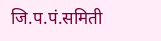जि.प.पं.समिती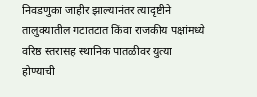निवडणुका जाहीर झाल्यानंतर त्यादृष्टीने तालुक्यातील गटातटात किंवा राजकीय पक्षांमध्ये वरिष्ठ स्तरासह स्थानिक पातळीवर युत्या होण्याची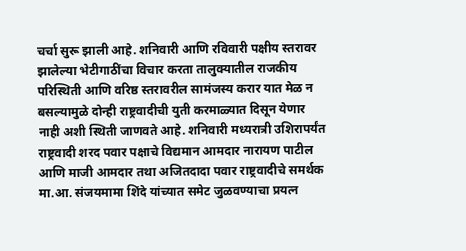चर्चा सुरू झाली आहे. शनिवारी आणि रविवारी पक्षीय स्तरावर झालेल्या भेटीगाठींचा विचार करता तालुक्यातील राजकीय परिस्थिती आणि वरिष्ठ स्तरावरील सामंजस्य करार यात मेळ न बसल्यामुळे दोन्ही राष्ट्रवादीची युती करमाळ्यात दिसून येणार नाही अशी स्थिती जाणवते आहे. शनिवारी मध्यरात्री उशिरापर्यंत राष्ट्रवादी शरद पवार पक्षाचे विद्यमान आमदार नारायण पाटील आणि माजी आमदार तथा अजितदादा पवार राष्ट्रवादीचे समर्थक मा.आ. संजयमामा शिंदे यांच्यात समेट जुळवण्याचा प्रयत्न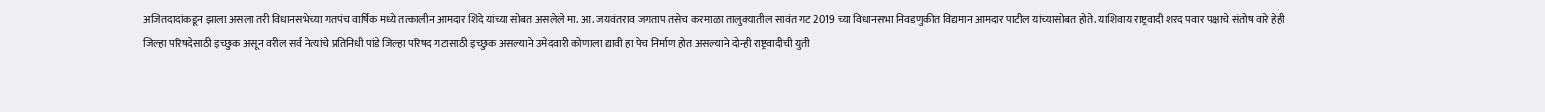अजितदादांकडून झाला असला तरी विधानसभेच्या गतपंच वार्षिक मध्ये तत्कालीन आमदार शिंदे यांच्या सोबत असलेले मा. आ. जयवंतराव जगताप तसेच करमाळा तालुक्यातील सावंत गट 2019 च्या विधानसभा निवडणुकीत विद्यमान आमदार पाटील यांच्यासोबत होते. याशिवाय राष्ट्रवादी शरद पवार पक्षाचे संतोष वारे हेही जिल्हा परिषदेसाठी इच्छुक असून वरील सर्व नेत्यांचे प्रतिनिधी पांडे जिल्हा परिषद गटासाठी इच्छुक असल्याने उमेदवारी कोणाला द्यावी हा पेच निर्माण होत असल्याने दोन्ही राष्ट्रवादीची युती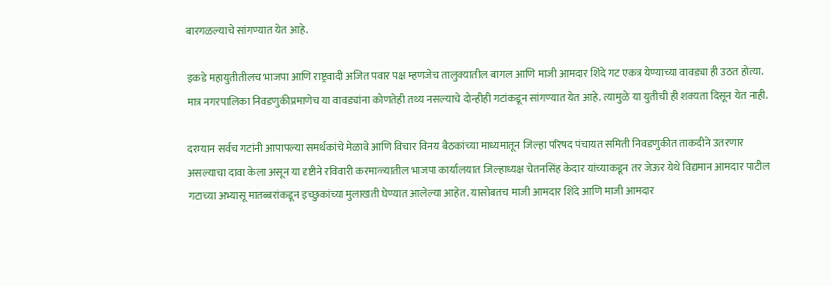बारगळल्याचे सांगण्यात येत आहे.

इकडे महायुतीतीलच भाजपा आणि राष्ट्रवादी अजित पवार पक्ष म्हणजेच तालुक्यातील बागल आणि माजी आमदार शिंदे गट एकत्र येण्याच्या वावड्या ही उठत होत्या. मात्र नगरपालिका निवडणुकीप्रमाणेच या वावड्यांना कोणतेही तथ्य नसल्याचे दोन्हीही गटांकडून सांगण्यात येत आहे. त्यामुळे या युतीची ही शक्यता दिसून येत नाही.

दरम्यान सर्वच गटांनी आपापल्या समर्थकांचे मेळावे आणि विचार विनय बैठकांच्या माध्यमातून जिल्हा परिषद पंचायत समिती निवडणुकीत ताकदीने उतरणार असल्याचा दावा केला असून या दृष्टीने रविवारी करमाळ्यातील भाजपा कार्यालयात जिल्हाध्यक्ष चेतनसिंह केदार यांच्याकडून तर जेऊर येथे विद्यमान आमदार पाटील गटाच्या अभ्यासू मातब्बरांकडून इच्छुकांच्या मुलाखती घेण्यात आलेल्या आहेत. यासोबतच माजी आमदार शिंदे आणि माजी आमदार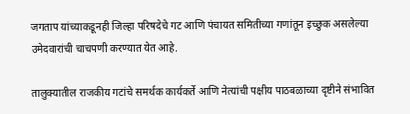जगताप यांच्याकडूनही जिल्हा परिषदेचे गट आणि पंचायत समितीच्या गणांतून इच्छुक असलेल्या उमेदवारांची चाचपणी करण्यात येत आहे.

तालुक्यातील राजकीय गटांचे समर्थक कार्यकर्ते आणि नेत्यांची पक्षीय पाठबळाच्या दृष्टीने संभावित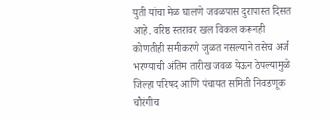युती यांचा मेळ घालणे जवळपास दुरापास्त दिसत आहे. वरिष्ठ स्तरावर खल विकल करूनही कोणतीही समीकरणे जुळत नसल्याने तसेच अर्ज भरण्याची अंतिम तारीख जवळ येऊन ठेपल्यामुळे जिल्हा परिषद आणि पंचायत समिती निवडणूक चौरंगीच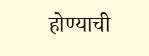होण्याची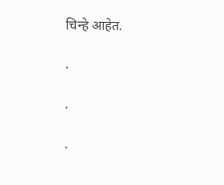चिन्हे आहेत.

.

.

.